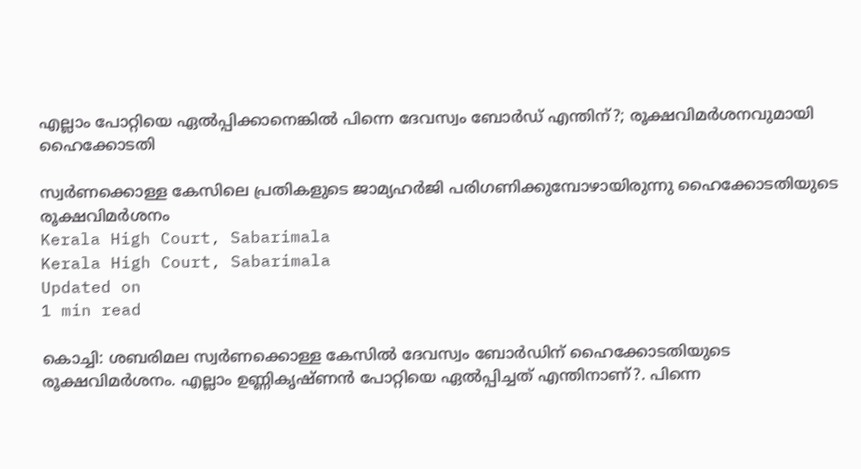എല്ലാം പോറ്റിയെ ഏല്‍പ്പിക്കാനെങ്കില്‍ പിന്നെ ദേവസ്വം ബോര്‍ഡ് എന്തിന്?; രൂക്ഷവിമര്‍ശനവുമായി ഹൈക്കോടതി

സ്വര്‍ണക്കൊള്ള കേസിലെ പ്രതികളുടെ ജാമ്യഹര്‍ജി പരിഗണിക്കുമ്പോഴായിരുന്നു ഹൈക്കോടതിയുടെ രൂക്ഷവിമര്‍ശനം
Kerala High Court, Sabarimala
Kerala High Court, Sabarimala
Updated on
1 min read

കൊച്ചി: ശബരിമല സ്വര്‍ണക്കൊള്ള കേസില്‍ ദേവസ്വം ബോര്‍ഡിന് ഹൈക്കോടതിയുടെ രൂക്ഷവിമര്‍ശനം. എല്ലാം ഉണ്ണികൃഷ്ണന്‍ പോറ്റിയെ ഏല്‍പ്പിച്ചത് എന്തിനാണ്?. പിന്നെ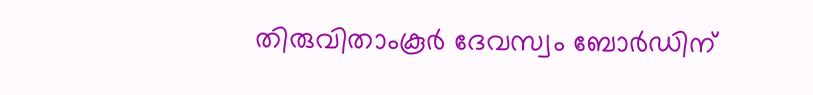തിരുവിതാംകൂര്‍ ദേവസ്വം ബോര്‍ഡിന്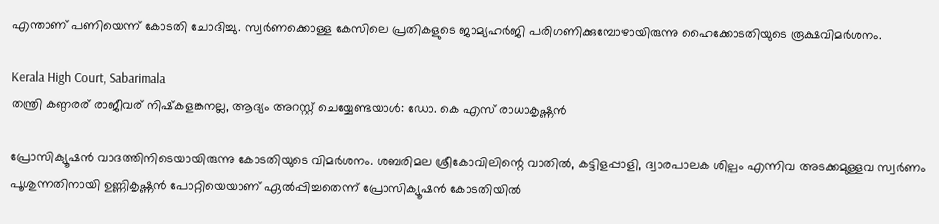എന്താണ് പണിയെന്ന് കോടതി ചോദിച്ചു. സ്വര്‍ണക്കൊള്ള കേസിലെ പ്രതികളുടെ ജാമ്യഹര്‍ജി പരിഗണിക്കുമ്പോഴായിരുന്നു ഹൈക്കോടതിയുടെ രൂക്ഷവിമര്‍ശനം.

Kerala High Court, Sabarimala
തന്ത്രി കണ്ഠരര് രാജീവര് നിഷ്‌കളങ്കനല്ല, ആദ്യം അറസ്റ്റ് ചെയ്യേണ്ടയാള്‍: ഡോ. കെ എസ് രാധാകൃഷ്ണന്‍

പ്രോസിക്യൂഷന്‍ വാദത്തിനിടെയായിരുന്നു കോടതിയുടെ വിമര്‍ശനം. ശബരിമല ശ്രീകോവിലിന്റെ വാതില്‍, കട്ടിളപ്പാളി, ദ്വാരപാലക ശില്പം എന്നിവ അടക്കമുള്ളവ സ്വര്‍ണം പൂശുന്നതിനായി ഉണ്ണികൃഷ്ണന്‍ പോറ്റിയെയാണ് ഏല്‍പ്പിച്ചതെന്ന് പ്രോസിക്യൂഷന്‍ കോടതിയില്‍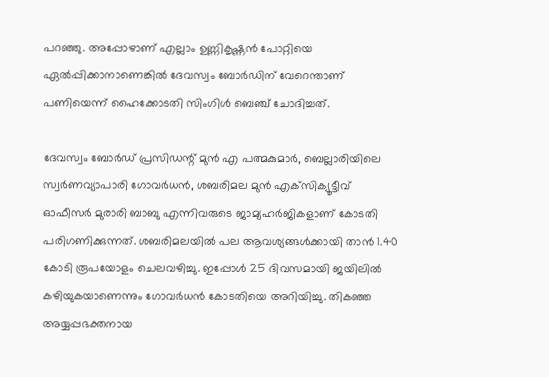പറഞ്ഞു. അപ്പോഴാണ് എല്ലാം ഉണ്ണികൃഷ്ണന്‍ പോറ്റിയെ ഏല്‍പ്പിക്കാനാണെങ്കില്‍ ദേവസ്വം ബോര്‍ഡിന് വേറെന്താണ് പണിയെന്ന് ഹൈക്കോടതി സിംഗിള്‍ ബെഞ്ച് ചോദിച്ചത്.

ദേവസ്വം ബോര്‍ഡ് പ്രസിഡന്റ് മുന്‍ എ പത്മകുമാര്‍, ബെല്ലാരിയിലെ സ്വര്‍ണവ്യാപാരി ഗോവര്‍ധന്‍, ശബരിമല മുന്‍ എക്‌സിക്യൂട്ടീവ് ഓഫീസര്‍ മുരാരി ബാബു എന്നിവരുടെ ജാമ്യഹര്‍ജികളാണ് കോടതി പരിഗണിക്കുന്നത്. ശബരിമലയില്‍ പല ആവശ്യങ്ങള്‍ക്കായി താന്‍ 1.40 കോടി രൂപയോളം ചെലവഴിച്ചു. ഇപ്പോള്‍ 25 ദിവസമായി ജയിലില്‍ കഴിയുകയാണെന്നും ഗോവര്‍ധന്‍ കോടതിയെ അറിയിച്ചു. തികഞ്ഞ അയ്യപ്പഭക്തനായ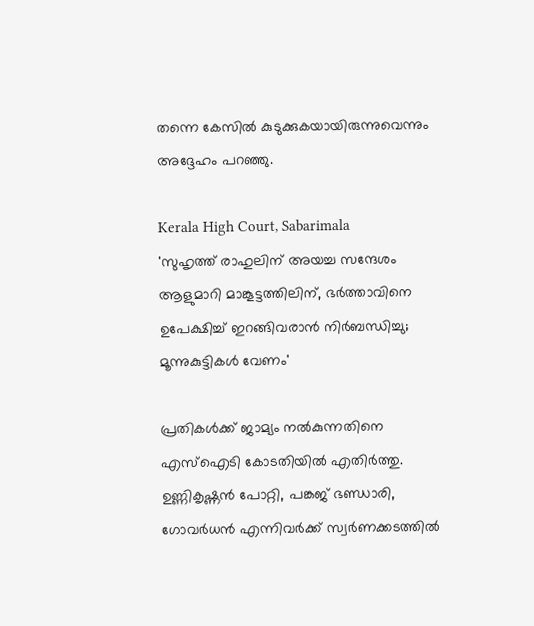തന്നെ കേസില്‍ കുടുക്കുകയായിരുന്നുവെന്നും അദ്ദേഹം പറഞ്ഞു.

Kerala High Court, Sabarimala
'സുഹൃത്ത് രാഹുലിന് അയച്ച സന്ദേശം ആളുമാറി മാങ്കൂട്ടത്തിലിന്, ഭര്‍ത്താവിനെ ഉപേക്ഷിച്ച് ഇറങ്ങിവരാൻ നിര്‍ബന്ധിച്ചു; മൂന്നുകുട്ടികൾ വേണം'

പ്രതികള്‍ക്ക് ജാമ്യം നല്‍കുന്നതിനെ എസ്‌ഐടി കോടതിയില്‍ എതിര്‍ത്തു. ഉണ്ണികൃഷ്ണന്‍ പോറ്റി, പങ്കജ് ഭണ്ഡാരി, ഗോവര്‍ധന്‍ എന്നിവര്‍ക്ക് സ്വര്‍ണക്കടത്തില്‍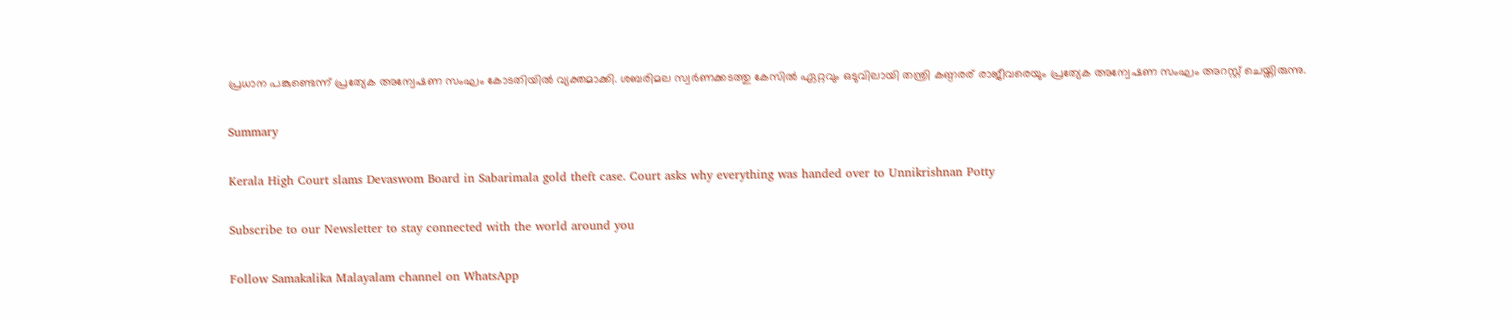പ്രധാന പങ്കുണ്ടെന്ന് പ്രത്യേക അന്വേഷണ സംഘം കോടതിയില്‍ വ്യക്തമാക്കി. ശബരിമല സ്വര്‍ണക്കടത്തു കേസില്‍ ഏറ്റവും ഒടുവിലായി തന്ത്രി കണ്ഠരര് രാജീവരെയും പ്രത്യേക അന്വേഷണ സംഘം അറസ്റ്റ് ചെയ്തിരുന്നു.

Summary

Kerala High Court slams Devaswom Board in Sabarimala gold theft case. Court asks why everything was handed over to Unnikrishnan Potty

Subscribe to our Newsletter to stay connected with the world around you

Follow Samakalika Malayalam channel on WhatsApp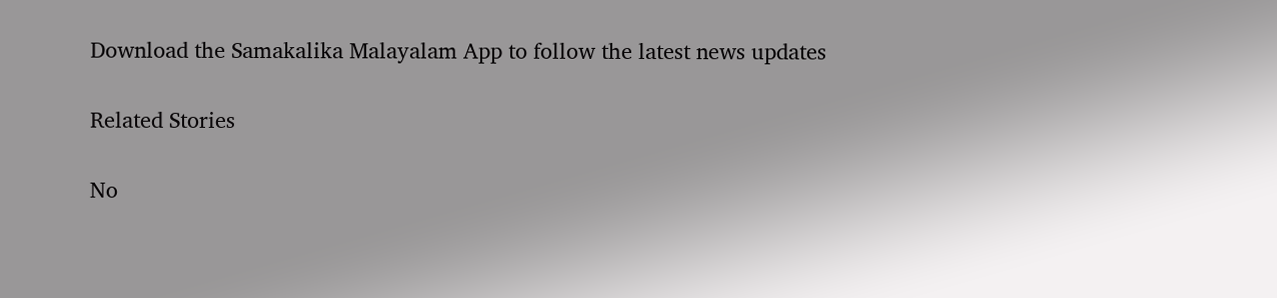Download the Samakalika Malayalam App to follow the latest news updates

Related Stories

No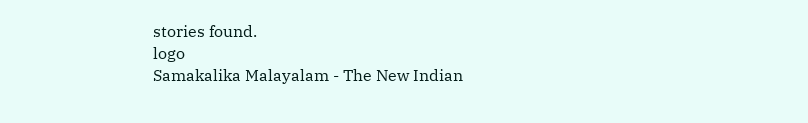stories found.
logo
Samakalika Malayalam - The New Indian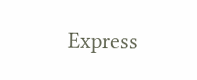Express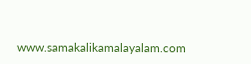www.samakalikamalayalam.com